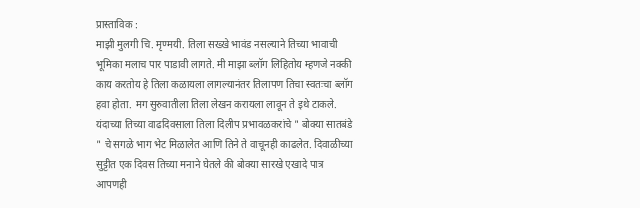प्रास्ताविक :
माझी मुलगी चि. मृण्मयी. तिला सख्खे भावंड नसल्याने तिच्या भावाची भूमिका मलाच पार पाडावी लागते. मी माझा ब्लॉग लिहितोय म्हणजे नक्की काय करतोय हे तिला कळायला लागल्यानंतर तिलापण तिचा स्वतःचा ब्लॉग हवा होता. मग सुरुवातीला तिला लेखन करायला लावून ते इथे टाकले.
यंदाच्या तिच्या वाढदिवसाला तिला दिलीप प्रभावळकरांचे " बोक्या सातबंडे " चे सगळे भाग भेट मिळालेत आणि तिने ते वाचूनही काढलेत. दिवाळीच्या सुट्टीत एक दिवस तिच्या मनाने घेतले की बोक्या सारखे एखादे पात्र आपणही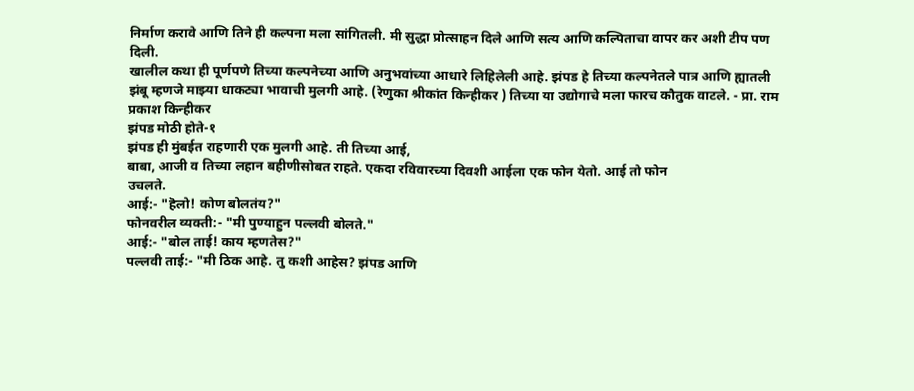निर्माण करावे आणि तिने ही कल्पना मला सांगितली. मी सुद्धा प्रोत्साहन दिले आणि सत्य आणि कल्पिताचा वापर कर अशी टीप पण दिली.
खालील कथा ही पूर्णपणे तिच्या कल्पनेच्या आणि अनुभवांच्या आधारे लिहिलेली आहे. झंपड हे तिच्या कल्पनेतले पात्र आणि ह्यातली झंबू म्हणजे माझ्या धाकट्या भावाची मुलगी आहे. (रेणुका श्रीकांत किन्हीकर ) तिच्या या उद्योगाचे मला फारच कौतुक वाटले. - प्रा. राम प्रकाश किन्हीकर
झंपड मोठी होते-१
झंपड ही मुंबईत राहणारी एक मुलगी आहे. ती तिच्या आई,
बाबा, आजी व तिच्या लहान बहीणीसोबत राहते. एकदा रविवारच्या दिवशी आईला एक फोन येतो. आई तो फोन
उचलते.
आई:- "हॆलो! कोण बोलतंय?"
फोनवरील व्यक्ती:- "मी पुण्याहुन पल्लवी बोलते."
आई:- "बोल ताई! काय म्हणतेस?"
पल्लवी ताई:- "मी ठिक आहे. तु कशी आहेस? झंपड आणि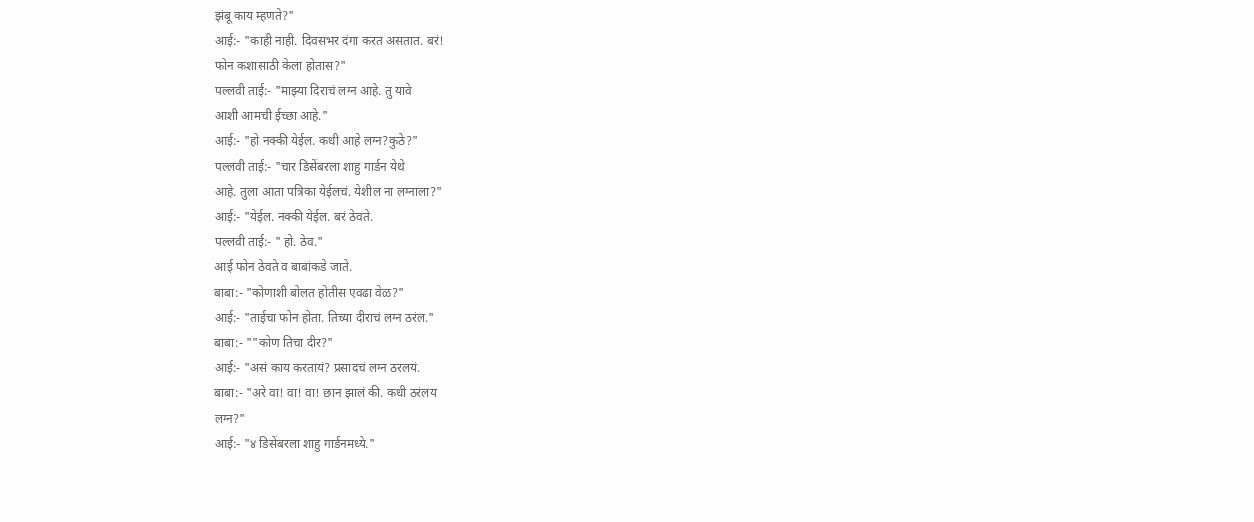झंबू काय म्हणते?"
आई:- "काही नाही. दिवसभर दंगा करत असतात. बरं!
फोन कशासाठी केला होतास?"
पल्लवी ताई:- "माझ्या दिराचं लग्न आहे. तु यावे
आशी आमची ईच्छा आहे."
आई:- "हो नक्की येईल. कधी आहे लग्न?कुठे?"
पल्लवी ताई:- "चार डिसेंबरला शाहु गार्डन येथे
आहे. तुला आता पत्रिका येईलचं. येशील ना लग्नाला?"
आई:- "येईल. नक्की येईल. बरं ठेवते.
पल्लवी ताई:- " हो. ठेव."
आई फोन ठेवते व बाबांकडे जाते.
बाबा:- "कोणाशी बोलत होतीस एवढा वेळ?"
आई:- "ताईचा फोन होता. तिच्या दीराचं लग्न ठरंल."
बाबा:- ""कोण तिचा दीर?"
आई:- "असं काय करतायं? प्रसादचं लग्न ठरलयं.
बाबा:- "अरे वा! वा! वा! छान झालं की. कधी ठरंलय
लग्न?"
आई:- "४ डिसेंबरला शाहु गार्डनमध्ये."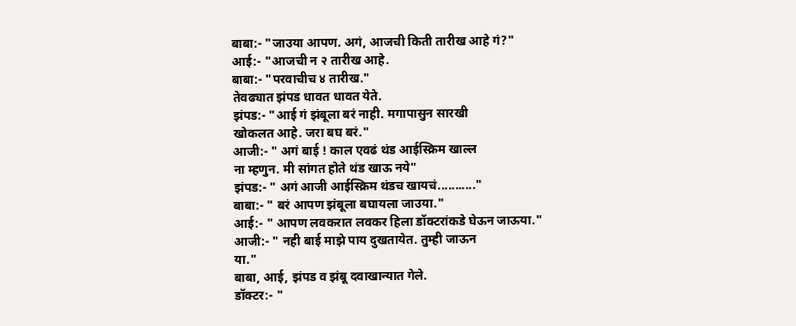बाबा:- "जाउया आपण. अगं, आजची किती तारीख आहे गं?"
आई:- "आजची न २ तारीख आहे.
बाबा:- "परवाचीच ४ तारीख."
तेवढ्यात झंपड धावत धावत येते.
झंपड:- "आई गं झंबूला बरं नाही. मगापासुन सारखी
खोकलत आहे. जरा बघ बरं."
आजी:- " अगं बाई ! काल एवढं थंड आईस्क्रिम खाल्ल
ना म्हणुन. मी सांगत होते थंड खाऊ नये"
झंपड:- " अगं आजी आईस्क्रिम थंडच खायचं..........."
बाबा:- " बरं आपण झंबूला बघायला जाउया."
आई:- " आपण लवकरात लवकर हिला डॉक्टरांकडे घेऊन जाऊया."
आजी:- " नही बाई माझे पाय दुखतायेत. तुम्ही जाऊन
या."
बाबा, आई, झंपड व झंबू दवाखान्यात गेले.
डॉक्टर:- "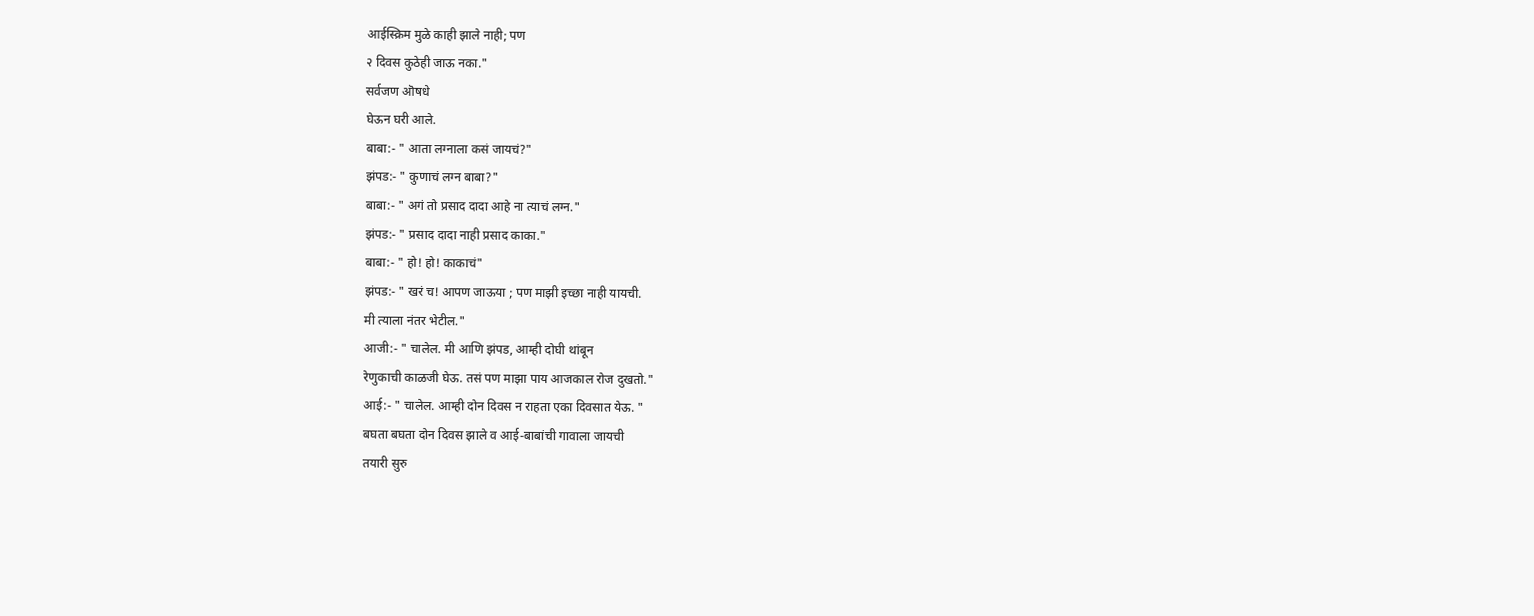आईस्क्रिम मुळे काही झाले नाही; पण
२ दिवस कुठेही जाऊ नका."
सर्वजण ऒषधे
घेऊन घरी आले.
बाबा:- " आता लग्नाला कसं जायचं?"
झंपड:- " कुणाचं लग्न बाबा?"
बाबा:- " अगं तो प्रसाद दादा आहे ना त्याचं लग्न."
झंपड:- " प्रसाद दादा नाही प्रसाद काका."
बाबा:- " हो! हो! काकाचं"
झंपड:- " खरं च! आपण जाऊया ; पण माझी इच्छा नाही यायची.
मी त्याला नंतर भेटील."
आजी:- " चालेल. मी आणि झंपड, आम्ही दोघी थांबून
रेणुकाची काळजी घेऊ. तसं पण माझा पाय आजकाल रोज दुखतो."
आई:- " चालेल. आम्ही दोन दिवस न राहता एका दिवसात येऊ. "
बघता बघता दोन दिवस झाले व आई-बाबांची गावाला जायची
तयारी सुरु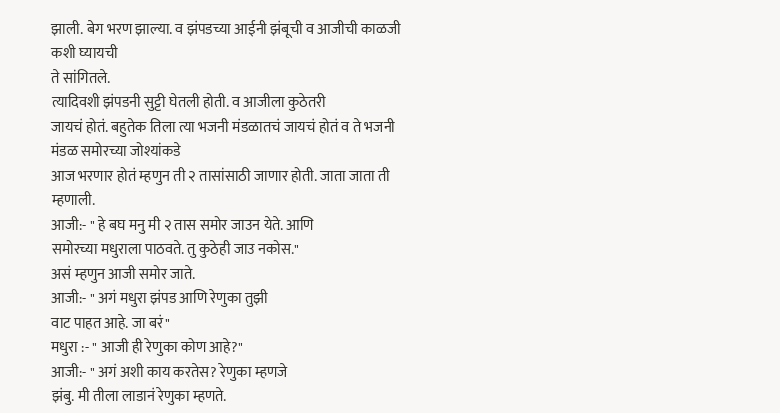झाली. बेग भरण झाल्या. व झंपडच्या आईनी झंबूची व आजीची काळजी कशी घ्यायची
ते सांगितले.
त्यादिवशी झंपडनी सुट्टी घेतली होती. व आजीला कुठेतरी
जायचं होतं. बहुतेक तिला त्या भजनी मंडळातचं जायचं होतं व ते भजनी मंडळ समोरच्या जोश्यांकडे
आज भरणार होतं म्हणुन ती २ तासांसाठी जाणार होती. जाता जाता ती म्हणाली.
आजी:- " हे बघ मनु मी २ तास समोर जाउन येते. आणि
समोरच्या मधुराला पाठवते. तु कुठेही जाउ नकोस."
असं म्हणुन आजी समोर जाते.
आजी:- " अगं मधुरा झंपड आणि रेणुका तुझी
वाट पाहत आहे. जा बरं"
मधुरा :- " आजी ही रेणुका कोण आहे?"
आजी:- " अगं अशी काय करतेस? रेणुका म्हणजे
झंबु. मी तीला लाडानं रेणुका म्हणते.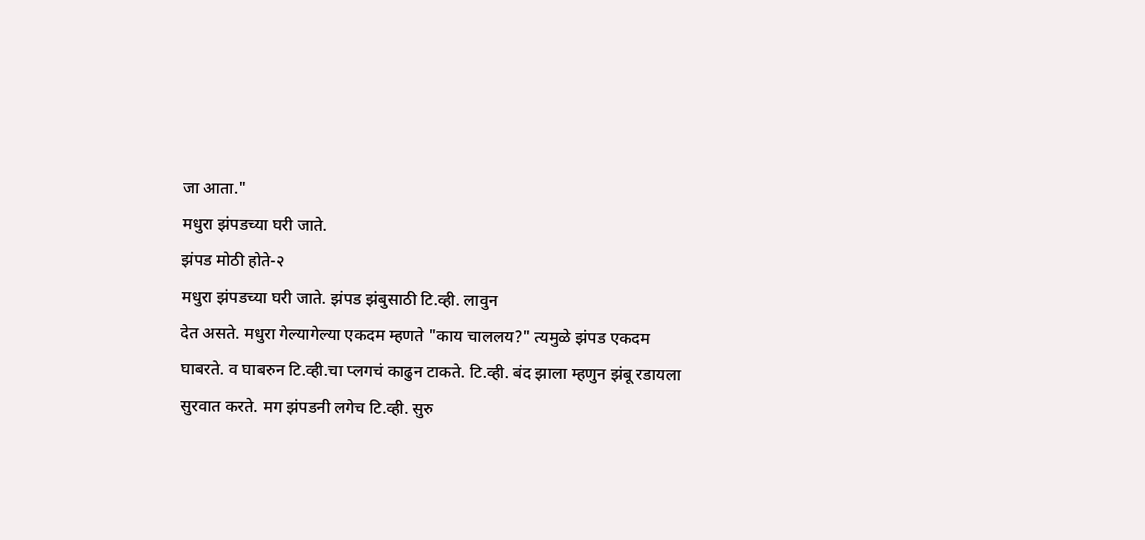जा आता."
मधुरा झंपडच्या घरी जाते.
झंपड मोठी होते-२
मधुरा झंपडच्या घरी जाते. झंपड झंबुसाठी टि.व्ही. लावुन
देत असते. मधुरा गेल्यागेल्या एकदम म्हणते "काय चाललय?" त्यमुळे झंपड एकदम
घाबरते. व घाबरुन टि.व्ही.चा प्लगचं काढुन टाकते. टि.व्ही. बंद झाला म्हणुन झंबू रडायला
सुरवात करते. मग झंपडनी लगेच टि.व्ही. सुरु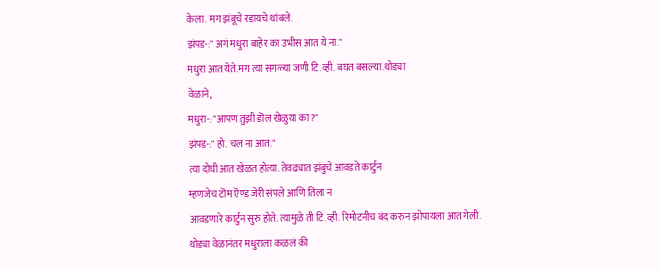केला. मग झंबूचे रडायचे थांबले.
झंपड-:" अगं मधुरा बाहेर का उभीस आत ये ना."
मधुरा आत येते.मग त्या सगळ्या जणी टि.व्ही. बघत बसल्या.थोड्या
वेळाने,
मधुरा-:"आपण तुझी डॊल खेळुया का?"
झंपड-:" हो. चल ना आत."
त्या दोघी आत खेळत होत्या. तेवढ्यात झंबुचे आवडते कार्टुन
म्हणजेच टॊम ऎण्ड जेरी संपले आणि तिला न
आवडणारे कार्टुन सुरु होते. त्यामुळे ती टि.व्ही. रिमोटनीच बंद करुन झोपायला आत गेली.
थोड्या वेळानंतर मधुराला कळलं की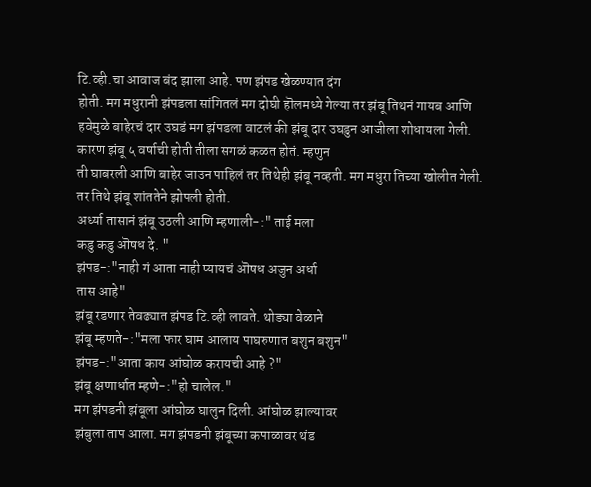टि.व्ही.चा आवाज बंद झाला आहे. पण झंपड खेळण्यात दंग
होती. मग मधुरानी झंपडला सांगितलं मग दोघी हॊलमध्ये गेल्या तर झंबू तिथनं गायब आणि
हवेमुळे बाहेरचं दार उघडं मग झंपडला वाटलं की झंबू दार उघडुन आजीला शोधायला गेली.
कारण झंबू ५ वर्षाची होती तीला सगळं कळत होतं. म्हणुन
ती घाबरली आणि बाहेर जाउन पाहिलं तर तिथेही झंबू नव्हती. मग मधुरा तिच्या खोलीत गेली.
तर तिथे झंबू शांततेने झोपली होती.
अर्ध्या तासानं झंबू उठली आणि म्हणाली-:" ताई मला
कडु कडु ऒषध दे. "
झंपड-:"नाही गं आता नाही प्यायचं ऒषध अजुन अर्धा
तास आहे"
झंबू रडणार तेवढ्यात झंपड टि.व्ही लावते. थोड्या वेळाने
झंबू म्हणते-:"मला फार घाम आलाय पाघरुणात बशुन बशुन"
झंपड-:"आता काय आंघोळ करायची आहे ?"
झंबू क्षणार्धात म्हणे-:"हो चालेल."
मग झंपडनी झंबूला आंघोळ घालुन दिली. आंघोळ झाल्यावर
झंबुला ताप आला. मग झंपडनी झंबूच्या कपाळावर थंड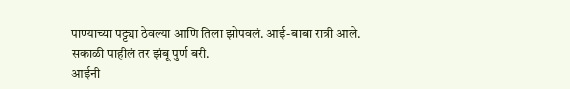पाण्याच्या पट्ट्या ठेवल्या आणि तिला झोपवलं. आई-बाबा रात्री आले.
सकाळी पाहीलं तर झंबू पुर्ण बरी.
आईनी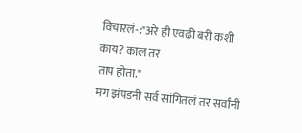विचारलं-:"अरे ही एवढी बरी कशी काय? काल तर
ताप होता."
मग झंपडनी सर्व सांगितलं तर सर्वांनी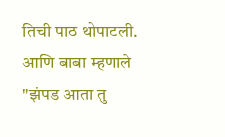तिची पाठ थोपाटली.
आणि बाबा म्हणाले
"झंपड आता तु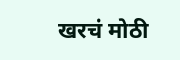खरचं मोठी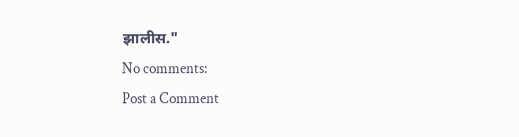झालीस."
No comments:
Post a Comment